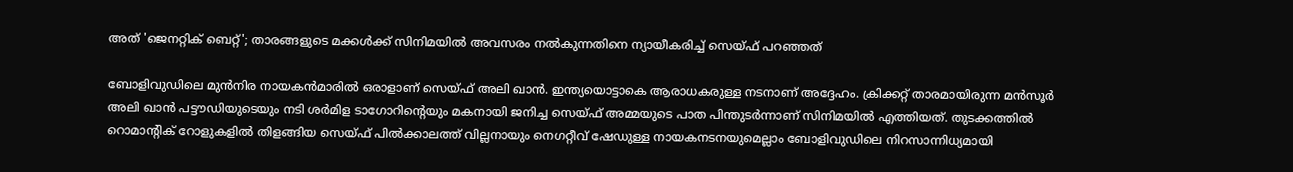അത് 'ജെനറ്റിക് ബെറ്റ്'; താരങ്ങളുടെ മക്കൾക്ക് സിനിമയിൽ അവസരം നൽകുന്നതിനെ ന്യായീകരിച്ച് സെയ്‌ഫ് പറഞ്ഞത്

ബോളിവുഡിലെ മുന്‍നിര നായകന്‍മാരില്‍ ഒരാളാണ് സെയ്ഫ് അലി ഖാന്‍. ഇന്ത്യയൊട്ടാകെ ആരാധകരുള്ള നടനാണ് അദ്ദേഹം. ക്രിക്കറ്റ് താരമായിരുന്ന മൻസൂർ അലി ഖാൻ പട്ടൗഡിയുടെയും നടി ശർമിള ടാഗോറിന്റെയും മകനായി ജനിച്ച സെയ്‌ഫ് അമ്മയുടെ പാത പിന്തുടർന്നാണ് സിനിമയിൽ എത്തിയത്. തുടക്കത്തിൽ റൊമാന്റിക് റോളുകളിൽ തിളങ്ങിയ സെയ്‌ഫ് പിൽക്കാലത്ത് വില്ലനായും നെഗറ്റീവ് ഷേഡുള്ള നായകനടനയുമെല്ലാം ബോളിവുഡിലെ നിറസാന്നിധ്യമായി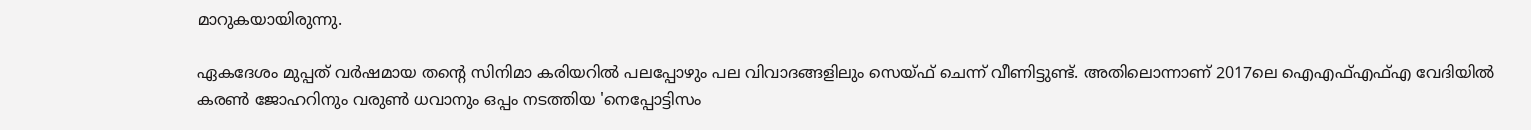മാറുകയായിരുന്നു.

ഏകദേശം മുപ്പത് വർഷമായ തന്റെ സിനിമാ കരിയറിൽ പലപ്പോഴും പല വിവാദങ്ങളിലും സെയ്‌ഫ് ചെന്ന് വീണിട്ടുണ്ട്. അതിലൊന്നാണ് 2017ലെ ഐഎഫ്എഫ്എ വേദിയിൽ കരൺ ജോഹറിനും വരുൺ ധവാനും ഒപ്പം നടത്തിയ 'നെപ്പോട്ടിസം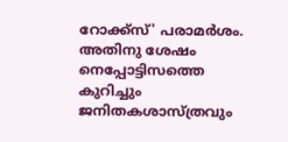റോക്ക്‌സ്' പരാമർശം. അതിനു ശേഷം നെപ്പോട്ടിസത്തെ കുറിച്ചും ജനിതകശാസ്ത്രവും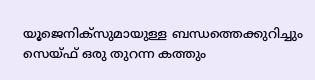യൂജെനിക്സുമായുള്ള ബന്ധത്തെക്കുറിച്ചും സെയ്ഫ് ഒരു തുറന്ന കത്തും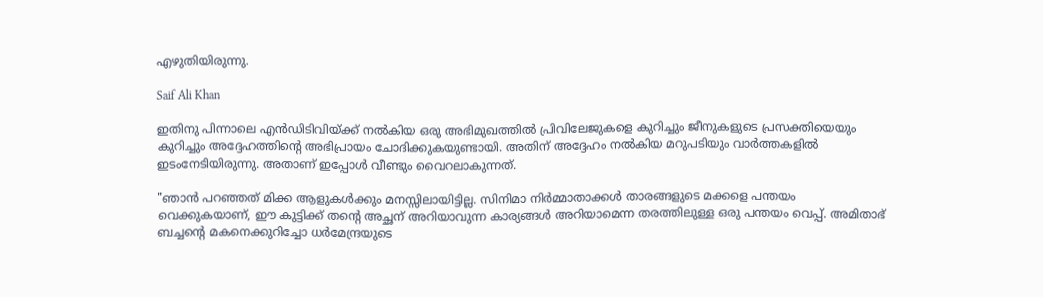എഴുതിയിരുന്നു.

Saif Ali Khan

ഇതിനു പിന്നാലെ എൻഡിടിവിയ്ക്ക് നൽകിയ ഒരു അഭിമുഖത്തിൽ പ്രിവിലേജുകളെ കുറിച്ചും ജീനുകളുടെ പ്രസക്തിയെയും കുറിച്ചും അദ്ദേഹത്തിന്റെ അഭിപ്രായം ചോദിക്കുകയുണ്ടായി. അതിന് അദ്ദേഹം നൽകിയ മറുപടിയും വാർത്തകളിൽ ഇടംനേടിയിരുന്നു. അതാണ് ഇപ്പോൾ വീണ്ടും വൈറലാകുന്നത്.

"ഞാൻ പറഞ്ഞത് മിക്ക ആളുകൾക്കും മനസ്സിലായിട്ടില്ല. സിനിമാ നിർമ്മാതാക്കൾ താരങ്ങളുടെ മക്കളെ പന്തയം വെക്കുകയാണ്, ഈ കുട്ടിക്ക് തന്റെ അച്ഛന് അറിയാവുന്ന കാര്യങ്ങൾ അറിയാമെന്ന തരത്തിലുള്ള ഒരു പന്തയം വെപ്പ്. അമിതാഭ് ബച്ചന്റെ മകനെക്കുറിച്ചോ ധർമേന്ദ്രയുടെ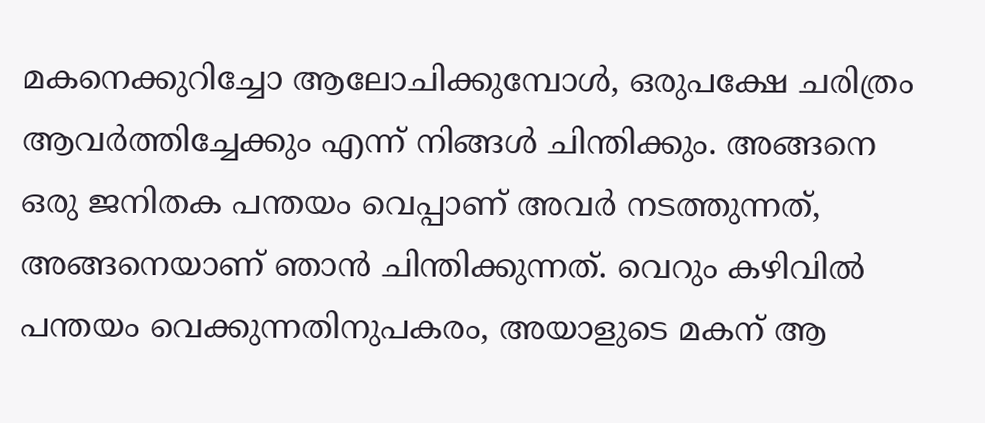മകനെക്കുറിച്ചോ ആലോചിക്കുമ്പോൾ, ഒരുപക്ഷേ ചരിത്രം ആവർത്തിച്ചേക്കും എന്ന് നിങ്ങൾ ചിന്തിക്കും. അങ്ങനെ ഒരു ജനിതക പന്തയം വെപ്പാണ് അവർ നടത്തുന്നത്, അങ്ങനെയാണ് ഞാൻ ചിന്തിക്കുന്നത്. വെറും കഴിവിൽ പന്തയം വെക്കുന്നതിനുപകരം, അയാളുടെ മകന് ആ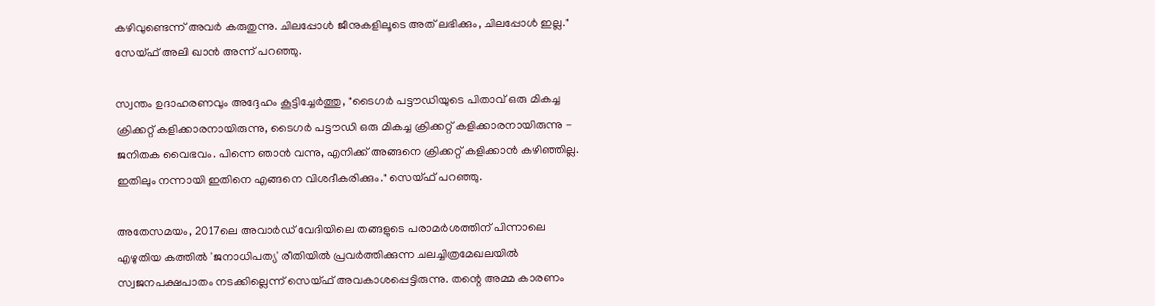കഴിവുണ്ടെന്ന് അവർ കരുതുന്നു. ചിലപ്പോൾ ജീനുകളിലൂടെ അത് ലഭിക്കും, ചിലപ്പോൾ ഇല്ല." സേയ്ഫ് അലി ഖാൻ അന്ന് പറഞ്ഞു.

സ്വന്തം ഉദാഹരണവും അദ്ദേഹം കൂട്ടിച്ചേർത്തു, "ടൈഗർ പട്ടൗഡിയുടെ പിതാവ് ഒരു മികച്ച ക്രിക്കറ്റ് കളിക്കാരനായിരുന്നു, ടൈഗർ പട്ടൗഡി ഒരു മികച്ച ക്രിക്കറ്റ് കളിക്കാരനായിരുന്നു - ജനിതക വൈഭവം. പിന്നെ ഞാൻ വന്നു, എനിക്ക് അങ്ങനെ ക്രിക്കറ്റ് കളിക്കാൻ കഴിഞ്ഞില്ല. ഇതിലും നന്നായി ഇതിനെ എങ്ങനെ വിശദീകരിക്കും." സെയ്‌ഫ് പറഞ്ഞു.

അതേസമയം, 2017ലെ അവാർഡ് വേദിയിലെ തങ്ങളുടെ പരാമർശത്തിന് പിന്നാലെ എഴുതിയ കത്തിൽ 'ജനാധിപത്യ' രീതിയിൽ പ്രവർത്തിക്കുന്ന ചലച്ചിത്രമേഖലയിൽ സ്വജനപക്ഷപാതം നടക്കില്ലെന്ന് സെയ്ഫ് അവകാശപ്പെട്ടിരുന്നു. തന്റെ അമ്മ കാരണം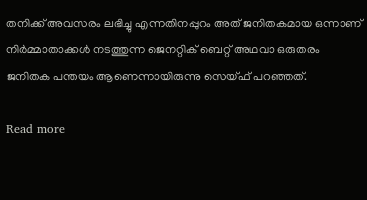തനിക്ക് അവസരം ലഭിച്ചു എന്നതിനപ്പുറം അത് ജനിതകമായ ഒന്നാണ് നിർമ്മാതാക്കൾ നടത്തുന്ന ജെനറ്റിക് ബെറ്റ് അഥവാ ഒരുതരം ജനിതക പന്തയം ആണെന്നായിരുന്നു സെയ്ഫ് പറഞ്ഞത്.

Read more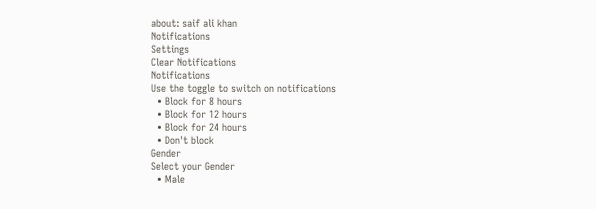about: saif ali khan
Notifications
Settings
Clear Notifications
Notifications
Use the toggle to switch on notifications
  • Block for 8 hours
  • Block for 12 hours
  • Block for 24 hours
  • Don't block
Gender
Select your Gender
  • Male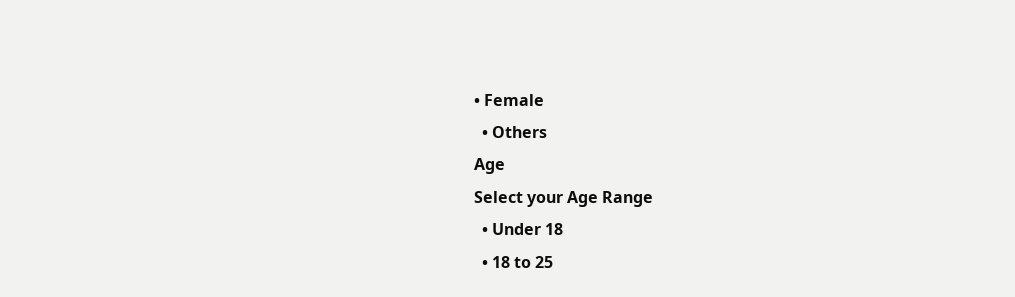• Female
  • Others
Age
Select your Age Range
  • Under 18
  • 18 to 25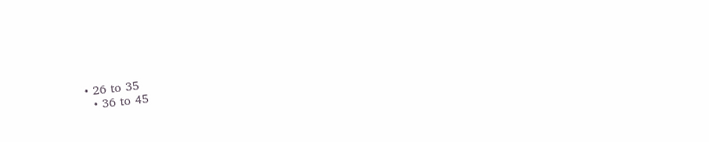• 26 to 35
  • 36 to 45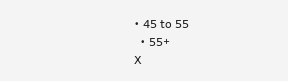• 45 to 55
  • 55+
X